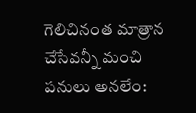గెలిచినంత మాత్రాన చేసేవన్నీ మంచి పనులు అనలేం: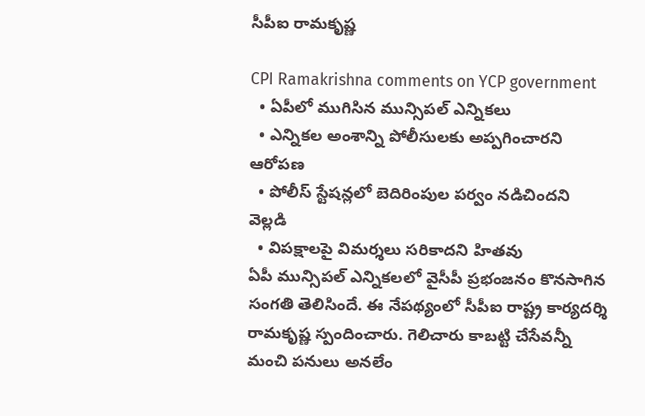సీపీఐ రామకృష్ణ

CPI Ramakrishna comments on YCP government
  • ఏపీలో ముగిసిన మున్సిపల్ ఎన్నికలు
  • ఎన్నికల అంశాన్ని పోలీసులకు అప్పగించారని ఆరోపణ
  • పోలీస్ స్టేషన్లలో బెదిరింపుల పర్వం నడిచిందని వెల్లడి
  • విపక్షాలపై విమర్శలు సరికాదని హితవు
ఏపీ మున్సిపల్ ఎన్నికలలో వైసీపీ ప్రభంజనం కొనసాగిన సంగతి తెలిసిందే. ఈ నేపథ్యంలో సీపీఐ రాష్ట్ర కార్యదర్శి రామకృష్ణ స్పందించారు. గెలిచారు కాబట్టి చేసేవన్నీ మంచి పనులు అనలేం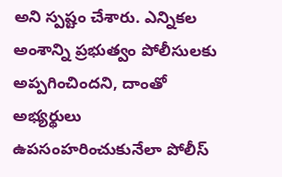అని స్పష్టం చేశారు. ఎన్నికల అంశాన్ని ప్రభుత్వం పోలీసులకు అప్పగించిందని, దాంతో  అభ్యర్థులు ఉపసంహరించుకునేలా పోలీస్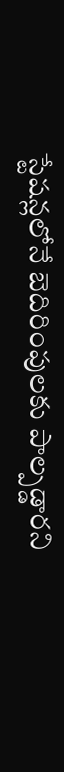స్టేషన్లలోనే బెదిరింపులకు పాల్పడ్డారని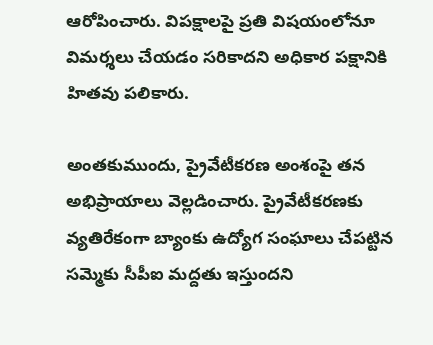ఆరోపించారు. విపక్షాలపై ప్రతి విషయంలోనూ విమర్శలు చేయడం సరికాదని అధికార పక్షానికి హితవు పలికారు.

అంతకుముందు, ప్రైవేటీకరణ అంశంపై తన అభిప్రాయాలు వెల్లడించారు. ప్రైవేటీకరణకు వ్యతిరేకంగా బ్యాంకు ఉద్యోగ సంఘాలు చేపట్టిన సమ్మెకు సీపీఐ మద్దతు ఇస్తుందని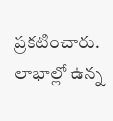ప్రకటించారు. లాభాల్లో ఉన్న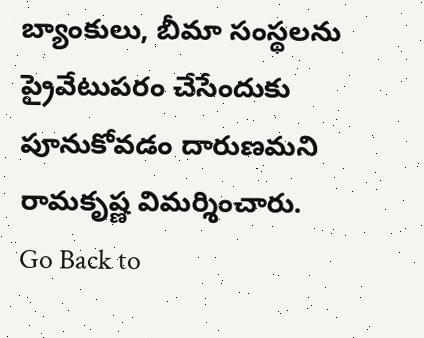బ్యాంకులు, బీమా సంస్థలను ప్రైవేటుపరం చేసేందుకు పూనుకోవడం దారుణమని రామకృష్ణ విమర్శించారు.
Go Back to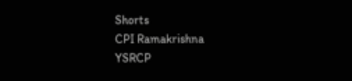Shorts
CPI Ramakrishna
YSRCP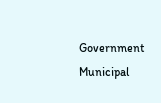Government
Municipal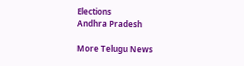Elections
Andhra Pradesh

More Telugu News